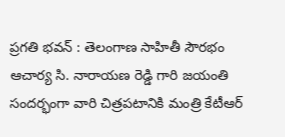ప్రగతి భవన్ : తెలంగాణ సాహితీ సౌరభం ఆచార్య సి. నారాయణ రెడ్డి గారి జయంతి సందర్భంగా వారి చిత్రపటానికి మంత్రి కేటీఆర్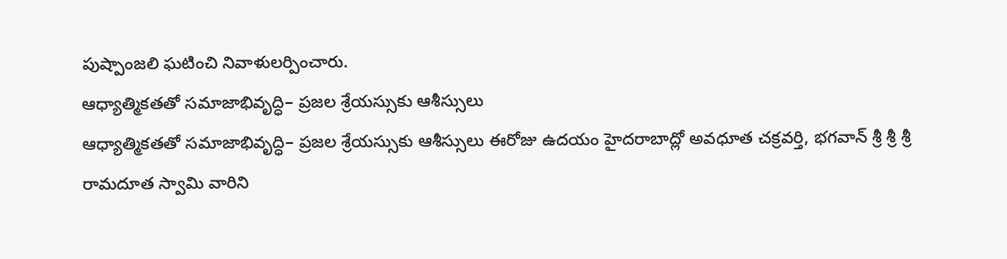పుష్పాంజలి ఘటించి నివాళులర్పించారు.
ఆధ్యాత్మికతతో సమాజాభివృద్ధి– ప్రజల శ్రేయస్సుకు ఆశీస్సులు
ఆధ్యాత్మికతతో సమాజాభివృద్ధి– ప్రజల శ్రేయస్సుకు ఆశీస్సులు ఈరోజు ఉదయం హైదరాబాద్లో అవధూత చక్రవర్తి, భగవాన్ శ్రీ శ్రీ శ్రీ రామదూత స్వామి వారిని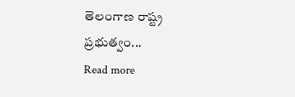తెలంగాణ రాష్ట్ర ప్రభుత్వం...
Read more